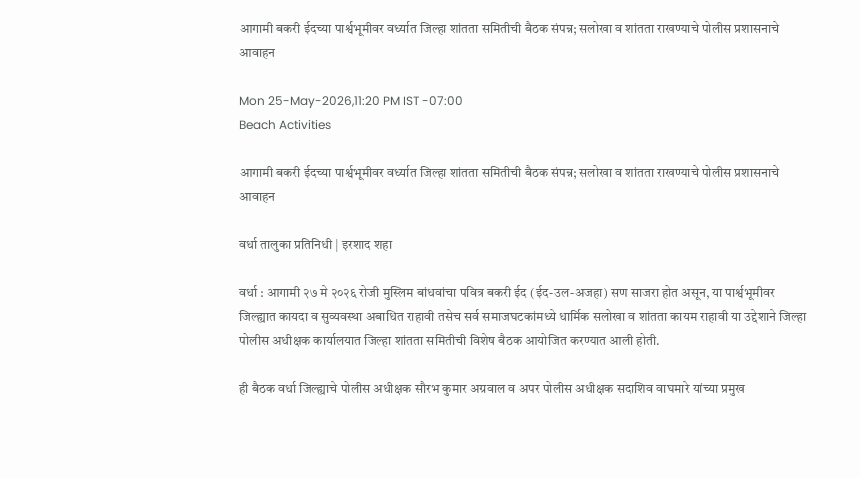आगामी बकरी ईदच्या पार्श्वभूमीवर वर्ध्यात जिल्हा शांतता समितीची बैठक संपन्न; सलोखा व शांतता राखण्याचे पोलीस प्रशासनाचे आवाहन

Mon 25-May-2026,11:20 PM IST -07:00
Beach Activities

आगामी बकरी ईदच्या पार्श्वभूमीवर वर्ध्यात जिल्हा शांतता समितीची बैठक संपन्न; सलोखा व शांतता राखण्याचे पोलीस प्रशासनाचे आवाहन

वर्धा तालुका प्रतिनिधी | इरशाद शहा

वर्धा : आगामी २७ मे २०२६ रोजी मुस्लिम बांधवांचा पवित्र बकरी ईद (ईद-उल-अजहा) सण साजरा होत असून, या पार्श्वभूमीवर जिल्ह्यात कायदा व सुव्यवस्था अबाधित राहावी तसेच सर्व समाजघटकांमध्ये धार्मिक सलोखा व शांतता कायम राहावी या उद्देशाने जिल्हा पोलीस अधीक्षक कार्यालयात जिल्हा शांतता समितीची विशेष बैठक आयोजित करण्यात आली होती.

ही बैठक वर्धा जिल्ह्याचे पोलीस अधीक्षक सौरभ कुमार अग्रवाल व अपर पोलीस अधीक्षक सदाशिव वाघमारे यांच्या प्रमुख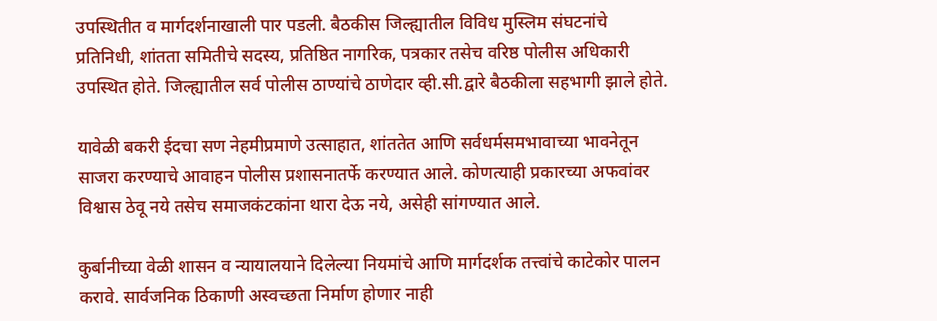उपस्थितीत व मार्गदर्शनाखाली पार पडली. बैठकीस जिल्ह्यातील विविध मुस्लिम संघटनांचे प्रतिनिधी, शांतता समितीचे सदस्य, प्रतिष्ठित नागरिक, पत्रकार तसेच वरिष्ठ पोलीस अधिकारी उपस्थित होते. जिल्ह्यातील सर्व पोलीस ठाण्यांचे ठाणेदार व्ही.सी.द्वारे बैठकीला सहभागी झाले होते.

यावेळी बकरी ईदचा सण नेहमीप्रमाणे उत्साहात, शांततेत आणि सर्वधर्मसमभावाच्या भावनेतून साजरा करण्याचे आवाहन पोलीस प्रशासनातर्फे करण्यात आले. कोणत्याही प्रकारच्या अफवांवर विश्वास ठेवू नये तसेच समाजकंटकांना थारा देऊ नये, असेही सांगण्यात आले.

कुर्बानीच्या वेळी शासन व न्यायालयाने दिलेल्या नियमांचे आणि मार्गदर्शक तत्त्वांचे काटेकोर पालन करावे. सार्वजनिक ठिकाणी अस्वच्छता निर्माण होणार नाही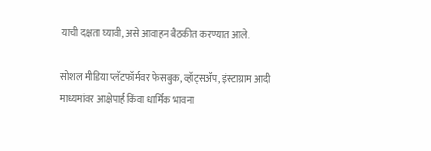याची दक्षता घ्यावी, असे आवाहन बैठकीत करण्यात आले.

सोशल मीडिया प्लॅटफॉर्मवर फेसबुक, व्हॉट्सॲप, इंस्टाग्राम आदी माध्यमांवर आक्षेपार्ह किंवा धार्मिक भावना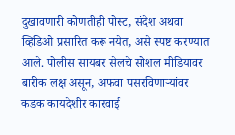दुखावणारी कोणतीही पोस्ट, संदेश अथवा व्हिडिओ प्रसारित करू नयेत, असे स्पष्ट करण्यात आले. पोलीस सायबर सेलचे सोशल मीडियावर बारीक लक्ष असून, अफवा पसरविणाऱ्यांवर कडक कायदेशीर कारवाई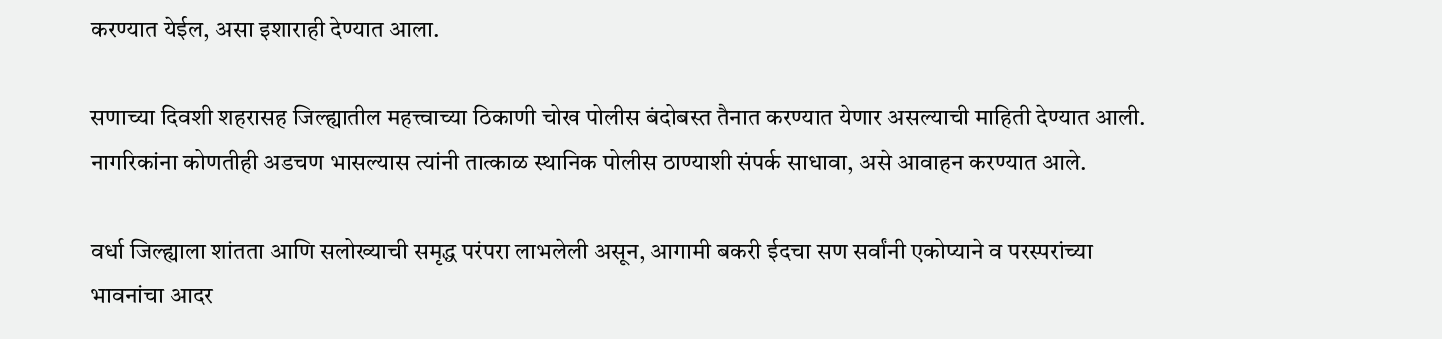करण्यात येईल, असा इशाराही देण्यात आला.

सणाच्या दिवशी शहरासह जिल्ह्यातील महत्त्वाच्या ठिकाणी चोख पोलीस बंदोबस्त तैनात करण्यात येणार असल्याची माहिती देण्यात आली. नागरिकांना कोणतीही अडचण भासल्यास त्यांनी तात्काळ स्थानिक पोलीस ठाण्याशी संपर्क साधावा, असे आवाहन करण्यात आले.

वर्धा जिल्ह्याला शांतता आणि सलोख्याची समृद्ध परंपरा लाभलेली असून, आगामी बकरी ईदचा सण सर्वांनी एकोप्याने व परस्परांच्या भावनांचा आदर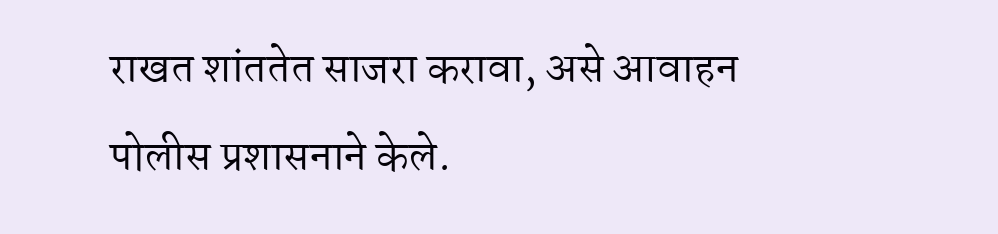राखत शांततेत साजरा करावा, असे आवाहन पोलीस प्रशासनाने केले.